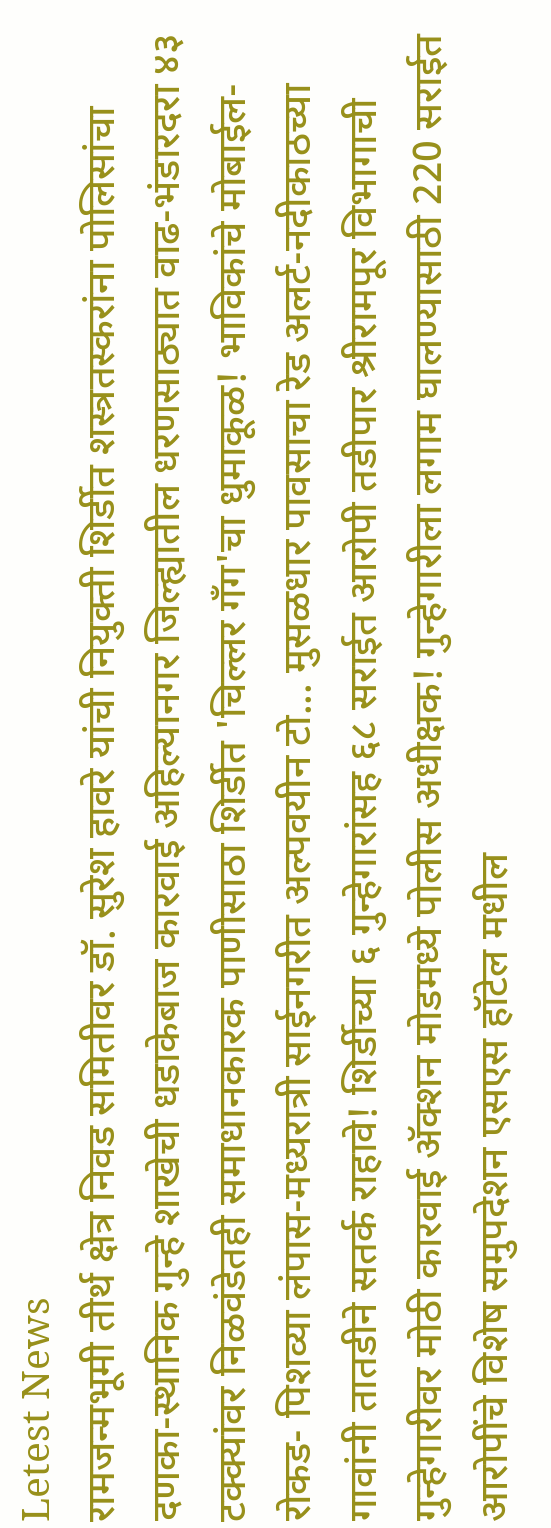Letest News
रामजन्मभूमी तीर्थ क्षेत्र निवड समितीवर डॉ. सुरेश हावरे यांची नियुक्ती शिर्डीत शस्त्रतस्करांना पोलिसांचा दणका-स्थानिक गुन्हे शाखेची धडाकेबाज कारवाई अहिल्यानगर जिल्ह्यातील धरणसाठ्यात वाढ-भंडारदरा ४३ टक्क्यांवर निळवंडेतही समाधानकारक पाणीसाठा शिर्डीत 'चिल्लर गँग'चा धुमाकूळ! भाविकांचे मोबाईल-रोकड- पिशव्या लंपास-मध्यरात्री साईनगरीत अल्पवयीन टो... मुसळधार पावसाचा रेड अलर्ट-नदीकाठच्या गावांनी तातडीने सतर्क राहावे! शिर्डीच्या ६ गुन्हेगारांसह ६८ सराईत आरोपी तडीपार श्रीरामपूर विभागाची गुन्हेगारीवर मोठी कारवाई अ‍ॅक्शन मोडमध्ये पोलीस अधीक्षक! गुन्हेगारीला लगाम घालण्यासाठी 220 सराईत आरोपींचे विशेष समुपदेशन एसएस हॉटेल मधील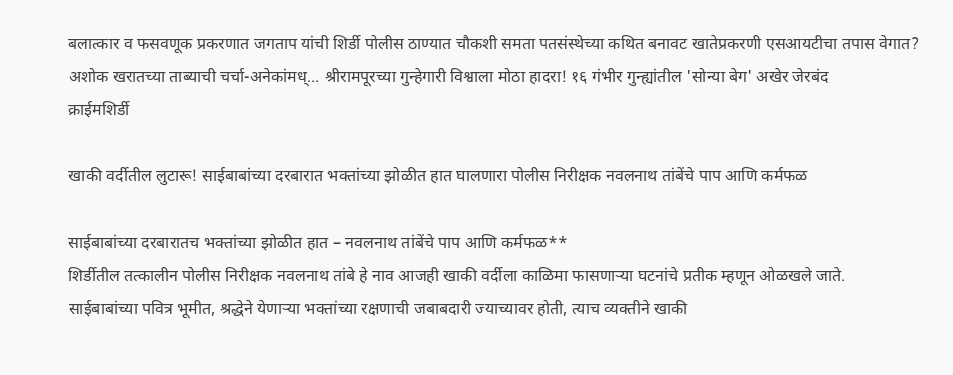बलात्कार व फसवणूक प्रकरणात जगताप यांची शिर्डी पोलीस ठाण्यात चौकशी समता पतसंस्थेच्या कथित बनावट खातेप्रकरणी एसआयटीचा तपास वेगात? अशोक खरातच्या ताब्याची चर्चा-अनेकांमध्... श्रीरामपूरच्या गुन्हेगारी विश्वाला मोठा हादरा! १६ गंभीर गुन्ह्यांतील 'सोन्या बेग' अखेर जेरबंद
क्राईमशिर्डी

खाकी वर्दीतील लुटारू! साईबाबांच्या दरबारात भक्तांच्या झोळीत हात घालणारा पोलीस निरीक्षक नवलनाथ तांबेंचे पाप आणि कर्मफळ

साईबाबांच्या दरबारातच भक्तांच्या झोळीत हात – नवलनाथ तांबेंचे पाप आणि कर्मफळ**
शिर्डीतील तत्कालीन पोलीस निरीक्षक नवलनाथ तांबे हे नाव आजही खाकी वर्दीला काळिमा फासणाऱ्या घटनांचे प्रतीक म्हणून ओळखले जाते.
साईबाबांच्या पवित्र भूमीत, श्रद्धेने येणाऱ्या भक्तांच्या रक्षणाची जबाबदारी ज्याच्यावर होती, त्याच व्यक्तीने खाकी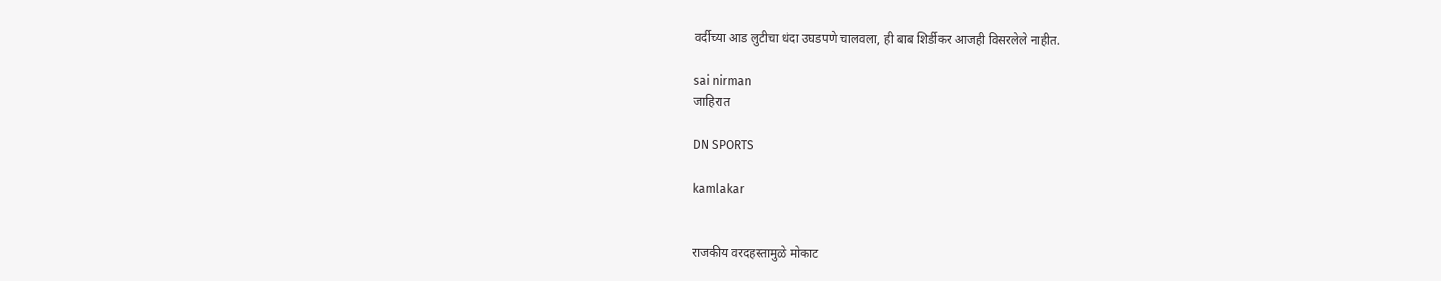वर्दीच्या आड लुटीचा धंदा उघडपणे चालवला, ही बाब शिर्डीकर आजही विसरलेले नाहीत.

sai nirman
जाहिरात

DN SPORTS

kamlakar


राजकीय वरदहस्तामुळे मोकाट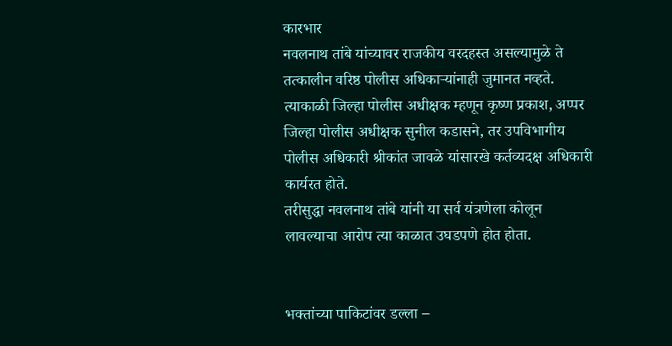कारभार
नवलनाथ तांबे यांच्यावर राजकीय वरदहस्त असल्यामुळे ते तत्कालीन वरिष्ठ पोलीस अधिकाऱ्यांनाही जुमानत नव्हते.
त्याकाळी जिल्हा पोलीस अधीक्षक म्हणून कृष्ण प्रकाश, अप्पर जिल्हा पोलीस अधीक्षक सुनील कडासने, तर उपविभागीय पोलीस अधिकारी श्रीकांत जावळे यांसारखे कर्तव्यदक्ष अधिकारी कार्यरत होते.
तरीसुद्धा नवलनाथ तांबे यांनी या सर्व यंत्रणेला कोलून लावल्याचा आरोप त्या काळात उघडपणे होत होता.


भक्तांच्या पाकिटांवर डल्ला –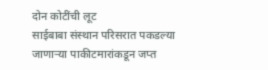दोन कोटींची लूट
साईबाबा संस्थान परिसरात पकडल्या जाणाऱ्या पाकीटमारांकडून जप्त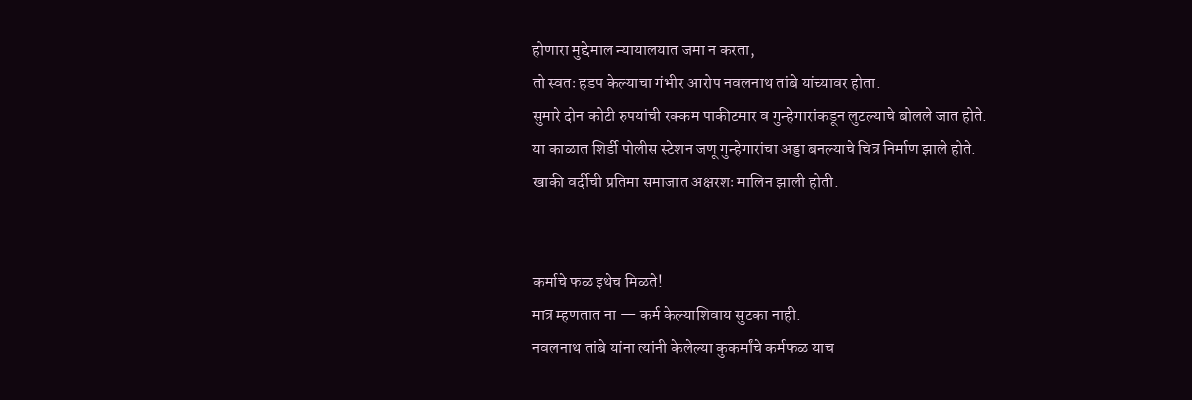होणारा मुद्देमाल न्यायालयात जमा न करता,
तो स्वतः हडप केल्याचा गंभीर आरोप नवलनाथ तांबे यांच्यावर होता.
सुमारे दोन कोटी रुपयांची रक्कम पाकीटमार व गुन्हेगारांकडून लुटल्याचे बोलले जात होते.
या काळात शिर्डी पोलीस स्टेशन जणू गुन्हेगारांचा अड्डा बनल्याचे चित्र निर्माण झाले होते.
खाकी वर्दीची प्रतिमा समाजात अक्षरशः मालिन झाली होती.


कर्माचे फळ इथेच मिळते!
मात्र म्हणतात ना — कर्म केल्याशिवाय सुटका नाही.
नवलनाथ तांबे यांना त्यांनी केलेल्या कुकर्मांचे कर्मफळ याच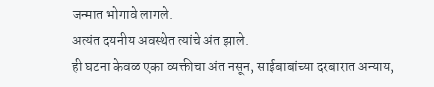जन्मात भोगावे लागले.
अत्यंत दयनीय अवस्थेत त्यांचे अंत झाले.
ही घटना केवळ एका व्यक्तीचा अंत नसून, साईबाबांच्या दरबारात अन्याय,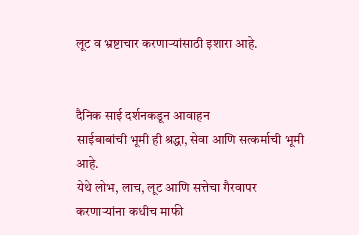लूट व भ्रष्टाचार करणाऱ्यांसाठी इशारा आहे.


दैनिक साई दर्शनकडून आवाहन
साईबाबांची भूमी ही श्रद्धा, सेवा आणि सत्कर्माची भूमी आहे.
येथे लोभ, लाच, लूट आणि सत्तेचा गैरवापर करणाऱ्यांना कधीच माफी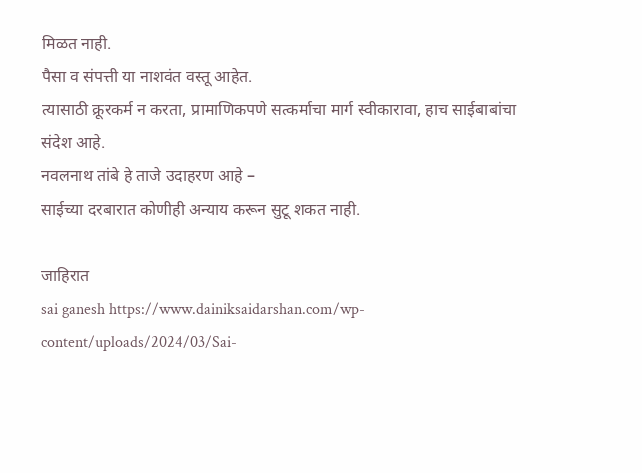मिळत नाही.
पैसा व संपत्ती या नाशवंत वस्तू आहेत.
त्यासाठी क्रूरकर्म न करता, प्रामाणिकपणे सत्कर्माचा मार्ग स्वीकारावा, हाच साईबाबांचा संदेश आहे.
नवलनाथ तांबे हे ताजे उदाहरण आहे –
साईच्या दरबारात कोणीही अन्याय करून सुटू शकत नाही.

जाहिरात
sai ganesh https://www.dainiksaidarshan.com/wp-content/uploads/2024/03/Sai-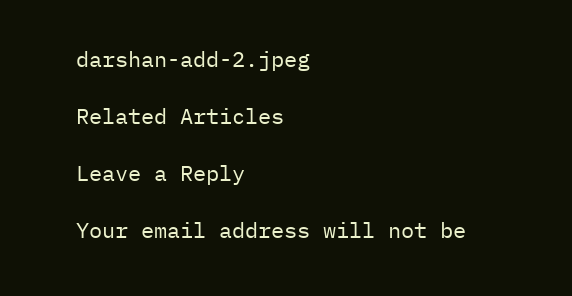darshan-add-2.jpeg

Related Articles

Leave a Reply

Your email address will not be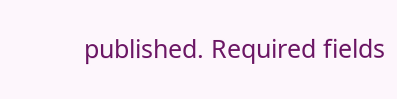published. Required fields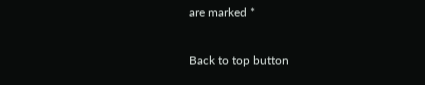are marked *

Back to top button